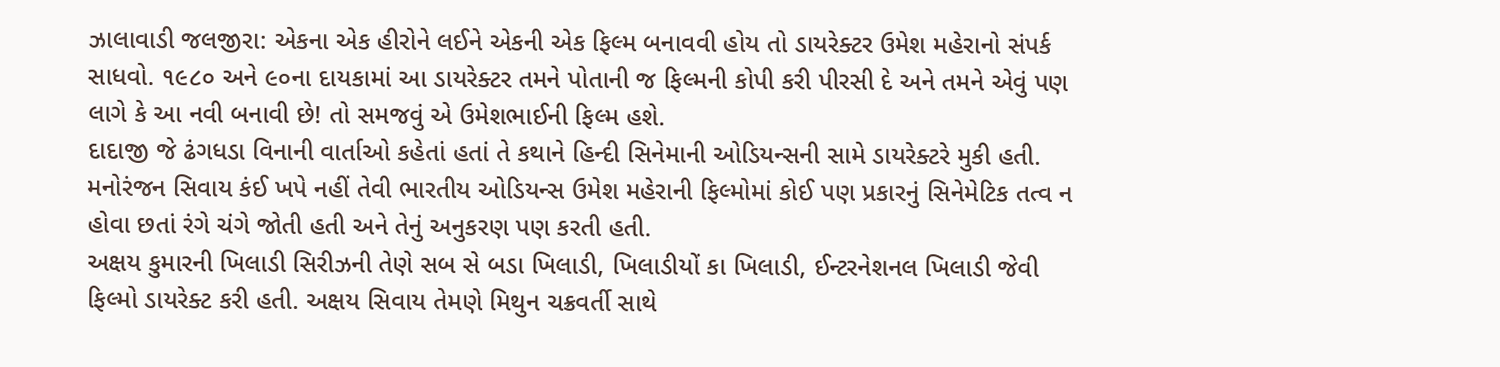ઝાલાવાડી જલજીરા: એકના એક હીરોને લઈને એકની એક ફિલ્મ બનાવવી હોય તો ડાયરેક્ટર ઉમેશ મહેરાનો સંપર્ક સાધવો. ૧૯૮૦ અને ૯૦ના દાયકામાં આ ડાયરેક્ટર તમને પોતાની જ ફિલ્મની કોપી કરી પીરસી દે અને તમને એવું પણ લાગે કે આ નવી બનાવી છે! તો સમજવું એ ઉમેશભાઈની ફિલ્મ હશે.
દાદાજી જે ઢંગધડા વિનાની વાર્તાઓ કહેતાં હતાં તે કથાને હિન્દી સિનેમાની ઓડિયન્સની સામે ડાયરેક્ટરે મુકી હતી. મનોરંજન સિવાય કંઈ ખપે નહીં તેવી ભારતીય ઓડિયન્સ ઉમેશ મહેરાની ફિલ્મોમાં કોઈ પણ પ્રકારનું સિનેમેટિક તત્વ ન હોવા છતાં રંગે ચંગે જોતી હતી અને તેનું અનુકરણ પણ કરતી હતી.
અક્ષય કુમારની ખિલાડી સિરીઝની તેણે સબ સે બડા ખિલાડી, ખિલાડીયોં કા ખિલાડી, ઈન્ટરનેશનલ ખિલાડી જેવી ફિલ્મો ડાયરેક્ટ કરી હતી. અક્ષય સિવાય તેમણે મિથુન ચક્રવર્તી સાથે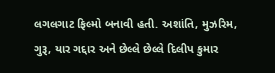લગલગાટ ફિલ્મો બનાવી હતી. અશાંતિ, મુઝરિમ, ગુરૂ, યાર ગદ્દાર અને છેલ્લે છેલ્લે દિલીપ કુમાર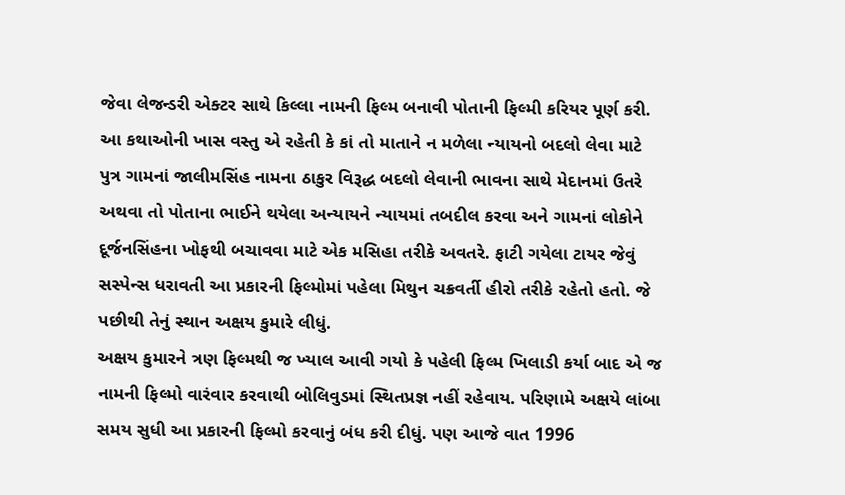જેવા લેજન્ડરી એક્ટર સાથે કિલ્લા નામની ફિલ્મ બનાવી પોતાની ફિલ્મી કરિયર પૂર્ણ કરી.
આ કથાઓની ખાસ વસ્તુ એ રહેતી કે કાં તો માતાને ન મળેલા ન્યાયનો બદલો લેવા માટે પુત્ર ગામનાં જાલીમસિંહ નામના ઠાકુર વિરૂદ્ધ બદલો લેવાની ભાવના સાથે મેદાનમાં ઉતરે અથવા તો પોતાના ભાઈને થયેલા અન્યાયને ન્યાયમાં તબદીલ કરવા અને ગામનાં લોકોને દૂર્જનસિંહના ખોફથી બચાવવા માટે એક મસિહા તરીકે અવતરે. ફાટી ગયેલા ટાયર જેવું સસ્પેન્સ ધરાવતી આ પ્રકારની ફિલ્મોમાં પહેલા મિથુન ચક્રવર્તી હીરો તરીકે રહેતો હતો. જે પછીથી તેનું સ્થાન અક્ષય કુમારે લીધું.
અક્ષય કુમારને ત્રણ ફિલ્મથી જ ખ્યાલ આવી ગયો કે પહેલી ફિલ્મ ખિલાડી કર્યા બાદ એ જ નામની ફિલ્મો વારંવાર કરવાથી બોલિવુડમાં સ્થિતપ્રજ્ઞ નહીં રહેવાય. પરિણામે અક્ષયે લાંબા સમય સુધી આ પ્રકારની ફિલ્મો કરવાનું બંધ કરી દીધું. પણ આજે વાત 1996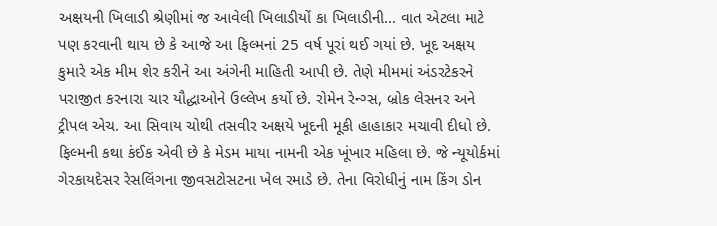અક્ષયની ખિલાડી શ્રેણીમાં જ આવેલી ખિલાડીયોં કા ખિલાડીની… વાત એટલા માટે પણ કરવાની થાય છે કે આજે આ ફિલ્મનાં 25 વર્ષ પૂરાં થઈ ગયાં છે. ખૂદ અક્ષય કુમારે એક મીમ શેર કરીને આ અંગેની માહિતી આપી છે. તેણે મીમમાં અંડરટેકરને પરાજીત કરનારા ચાર યૌદ્ધાઓને ઉલ્લેખ કર્યો છે. રોમેન રેન્ગ્સ, બ્રોક લેસનર અને ટ્રીપલ એચ. આ સિવાય ચોથી તસવીર અક્ષયે ખૂદની મૂકી હાહાકાર મચાવી દીધો છે.
ફિલ્મની કથા કંઈક એવી છે કે મેડમ માયા નામની એક ખૂંખાર મહિલા છે. જે ન્યૂયોર્કમાં ગેરકાયદેસર રેસલિંગના જીવસટોસટના ખેલ રમાડે છે. તેના વિરોધીનું નામ કિંગ ડોન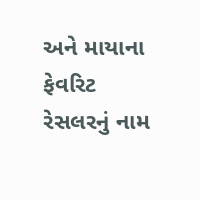અને માયાના ફેવરિટ રેસલરનું નામ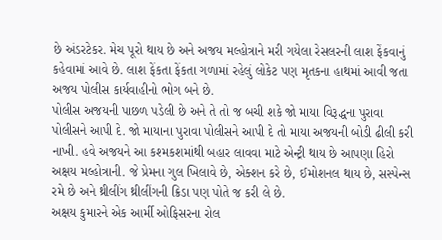છે અંડરટેકર. મેચ પૂરો થાય છે અને અજય મલ્હોત્રાને મરી ગયેલા રેસલરની લાશ ફેંકવાનું કહેવામાં આવે છે. લાશ ફેંકતા ફેંકતા ગળામાં રહેલું લોકેટ પણ મૃતકના હાથમાં આવી જતા અજય પોલીસ કાર્યવાહીનો ભોગ બને છે.
પોલીસ અજયની પાછળ પડેલી છે અને તે તો જ બચી શકે જો માયા વિરૂદ્ધના પુરાવા પોલીસને આપી દે. જો માયાના પુરાવા પોલીસને આપી દે તો માયા અજયની બોડી ઢીલી કરી નાખી. હવે અજયને આ કશ્મકશમાંથી બહાર લાવવા માટે એન્ટ્રી થાય છે આપણા હિરો અક્ષય મલ્હોત્રાની. જે પ્રેમના ગુલ ખિલાવે છે, એક્શન કરે છે, ઈમોશનલ થાય છે, સસ્પેન્સ રમે છે અને થ્રીલીંગ થ્રીલીંગની ક્રિડા પણ પોતે જ કરી લે છે.
અક્ષય કુમારને એક આર્મી ઓફિસરના રોલ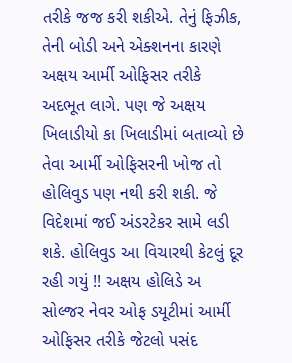તરીકે જજ કરી શકીએ. તેનું ફિઝીક, તેની બોડી અને એક્શનના કારણે અક્ષય આર્મી ઓફિસર તરીકે અદભૂત લાગે. પણ જે અક્ષય ખિલાડીયો કા ખિલાડીમાં બતાવ્યો છે તેવા આર્મી ઓફિસરની ખોજ તો હોલિવુડ પણ નથી કરી શકી. જે વિદેશમાં જઈ અંડરટેકર સામે લડી શકે. હોલિવુડ આ વિચારથી કેટલું દૂર રહી ગયું !! અક્ષય હોલિડે અ સોલ્જર નેવર ઓફ ડયૂટીમાં આર્મી ઓફિસર તરીકે જેટલો પસંદ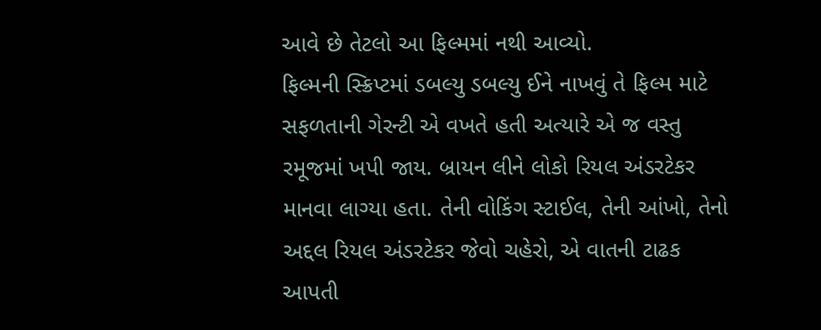આવે છે તેટલો આ ફિલ્મમાં નથી આવ્યો.
ફિલ્મની સ્ક્રિપ્ટમાં ડબલ્યુ ડબલ્યુ ઈને નાખવું તે ફિલ્મ માટે સફળતાની ગેરન્ટી એ વખતે હતી અત્યારે એ જ વસ્તુ રમૂજમાં ખપી જાય. બ્રાયન લીને લોકો રિયલ અંડરટેકર માનવા લાગ્યા હતા. તેની વોકિંગ સ્ટાઈલ, તેની આંખો, તેનો અદ્દલ રિયલ અંડરટેકર જેવો ચહેરો, એ વાતની ટાઢક આપતી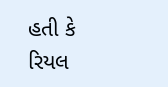હતી કે રિયલ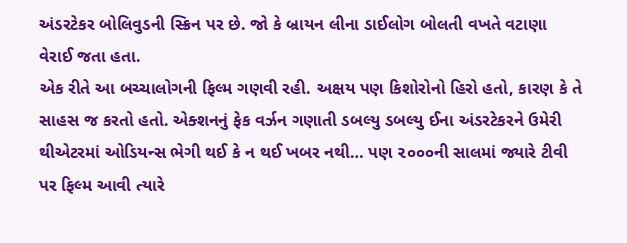અંડરટેકર બોલિવુડની સ્ક્રિન પર છે. જો કે બ્રાયન લીના ડાઈલોગ બોલતી વખતે વટાણા વેરાઈ જતા હતા.
એક રીતે આ બચ્ચાલોગની ફિલ્મ ગણવી રહી. અક્ષય પણ કિશોરોનો હિરો હતો, કારણ કે તે સાહસ જ કરતો હતો. એક્શનનું ફેક વર્ઝન ગણાતી ડબલ્યુ ડબલ્યુ ઈના અંડરટેકરને ઉમેરી થીએટરમાં ઓડિયન્સ ભેગી થઈ કે ન થઈ ખબર નથી… પણ ૨૦૦૦ની સાલમાં જ્યારે ટીવી પર ફિલ્મ આવી ત્યારે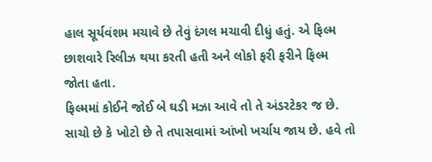હાલ સૂર્યવંશમ મચાવે છે તેવું દંગલ મચાવી દીધું હતું. એ ફિલ્મ છાશવારે રિલીઝ થયા કરતી હતી અને લોકો ફરી ફરીને ફિલ્મ જોતા હતા.
ફિલ્મમાં કોઈને જોઈ બે ઘડી મઝા આવે તો તે અંડરટેકર જ છે. સાચો છે કે ખોટો છે તે તપાસવામાં આંખો ખર્ચાય જાય છે. હવે તો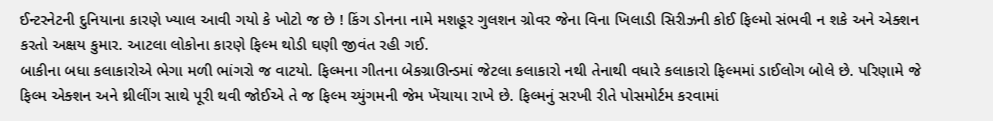ઈન્ટરનેટની દુનિયાના કારણે ખ્યાલ આવી ગયો કે ખોટો જ છે ! કિંગ ડોનના નામે મશહૂર ગુલશન ગ્રોવર જેના વિના ખિલાડી સિરીઝની કોઈ ફિલ્મો સંભવી ન શકે અને એક્શન કરતો અક્ષય કુમાર. આટલા લોકોના કારણે ફિલ્મ થોડી ઘણી જીવંત રહી ગઈ.
બાકીના બધા કલાકારોએ ભેગા મળી ભાંગરો જ વાટયો. ફિલ્મના ગીતના બેકગ્રાઊન્ડમાં જેટલા કલાકારો નથી તેનાથી વધારે કલાકારો ફિલ્મમાં ડાઈલોગ બોલે છે. પરિણામે જે ફિલ્મ એક્શન અને થ્રીલીંગ સાથે પૂરી થવી જોઈએ તે જ ફિલ્મ ચ્યુંગમની જેમ ખેંચાયા રાખે છે. ફિલ્મનું સરખી રીતે પોસમોર્ટમ કરવામાં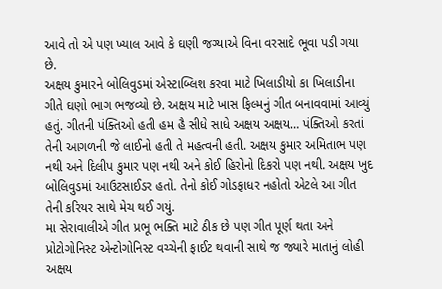આવે તો એ પણ ખ્યાલ આવે કે ઘણી જગ્યાએ વિના વરસાદે ભૂવા પડી ગયા છે.
અક્ષય કુમારને બોલિવુડમાં એસ્ટાબ્લિશ કરવા માટે ખિલાડીયો કા ખિલાડીના ગીતે ઘણો ભાગ ભજવ્યો છે. અક્ષય માટે ખાસ ફિલ્મનું ગીત બનાવવામાં આવ્યું હતું. ગીતની પંક્તિઓ હતી હમ હૈ સીધે સાધે અક્ષય અક્ષય… પંક્તિઓ કરતાં તેની આગળની જે લાઈનો હતી તે મહત્વની હતી. અક્ષય કુમાર અમિતાભ પણ નથી અને દિલીપ કુમાર પણ નથી અને કોઈ હિરોનો દિકરો પણ નથી. અક્ષય ખુદ બોલિવુડમાં આઉટસાઈડર હતો. તેનો કોઈ ગોડફાધર નહોતો એટલે આ ગીત તેની કરિયર સાથે મેચ થઈ ગયું.
મા સેરાવાલીએ ગીત પ્રભૂ ભક્તિ માટે ઠીક છે પણ ગીત પૂર્ણ થતા અને પ્રોટોગોનિસ્ટ એન્ટોગોનિસ્ટ વચ્ચેની ફાઈટ થવાની સાથે જ જ્યારે માતાનું લોહી અક્ષય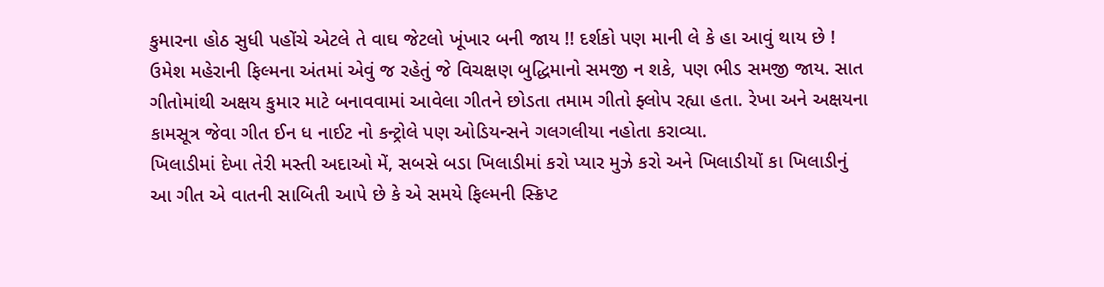કુમારના હોઠ સુધી પહોંચે એટલે તે વાઘ જેટલો ખૂંખાર બની જાય !! દર્શકો પણ માની લે કે હા આવું થાય છે ! ઉમેશ મહેરાની ફિલ્મના અંતમાં એવું જ રહેતું જે વિચક્ષણ બુદ્ધિમાનો સમજી ન શકે, પણ ભીડ સમજી જાય. સાત ગીતોમાંથી અક્ષય કુમાર માટે બનાવવામાં આવેલા ગીતને છોડતા તમામ ગીતો ફ્લોપ રહ્યા હતા. રેખા અને અક્ષયના કામસૂત્ર જેવા ગીત ઈન ધ નાઈટ નો કન્ટ્રોલે પણ ઓડિયન્સને ગલગલીયા નહોતા કરાવ્યા.
ખિલાડીમાં દેખા તેરી મસ્તી અદાઓ મેં, સબસે બડા ખિલાડીમાં કરો પ્યાર મુઝે કરો અને ખિલાડીયોં કા ખિલાડીનું આ ગીત એ વાતની સાબિતી આપે છે કે એ સમયે ફિલ્મની સ્ક્રિપ્ટ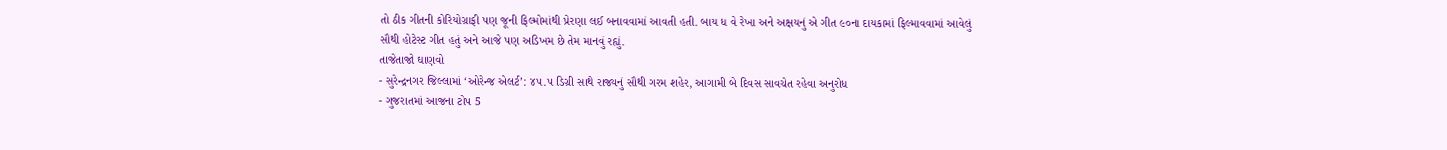તો ઠીક ગીતની કોરિયોગ્રાફી પણ જૂની ફિલ્મોમાંથી પ્રેરણા લઈ બનાવવામાં આવતી હતી. બાય ધ વે રેખા અને અક્ષયનું એ ગીત ૯૦ના દાયકામાં ફિલ્માવવામાં આવેલું સૌથી હોટેસ્ટ ગીત હતું અને આજે પણ અડિખમ છે તેમ માનવું રહ્યું.
તાજેતાજો ઘાણવો
- સુરેન્દ્રનગર જિલ્લામાં ‘ઓરેન્જ એલર્ટ’: ૪૫.૫ ડિગ્રી સાથે રાજ્યનું સૌથી ગરમ શહેર, આગામી બે દિવસ સાવચેત રહેવા અનુરોધ
- ગુજરાતમાં આજના ટોપ 5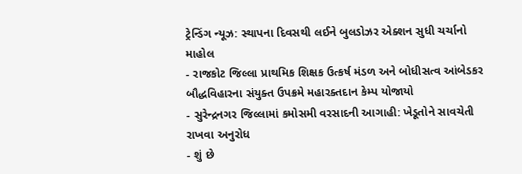ટ્રેન્ડિંગ ન્યૂઝ: સ્થાપના દિવસથી લઈને બુલડોઝર એક્શન સુધી ચર્ચાનો માહોલ
- રાજકોટ જિલ્લા પ્રાથમિક શિક્ષક ઉત્કર્ષ મંડળ અને બોધીસત્વ આંબેડકર બૌદ્ધવિહારના સંયુક્ત ઉપક્રમે મહારક્તદાન કેમ્પ યોજાયો
- સુરેન્દ્રનગર જિલ્લામાં કમોસમી વરસાદની આગાહી: ખેડૂતોને સાવચેતી રાખવા અનુરોધ
- શું છે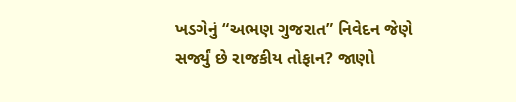ખડગેનું “અભણ ગુજરાત” નિવેદન જેણે સર્જ્યું છે રાજકીય તોફાન? જાણો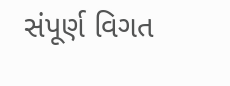સંપૂર્ણ વિગત